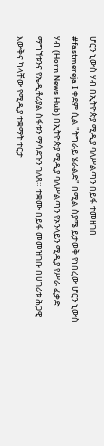ሆርን ኒውስ ሃብ በኢትዮጵያ ሚዲያ ባለሥልጣን በይፋ ተመዘገበ
#fastmereja I ቀደም ሲል "ትግራይ ሄራልድ" በሚል ስያሜ ይታወቅ የነበረው ሆርን ኒውስ ሃብ (Horn News Hub) በኢትዮጵያ ሚዲያ ባለሥልጣን የኦንላይን ሚዲያ የሥራ ፈቃድ ማግኘቱንና የኤዲቶሪያል ስፋቱን ማሳደጉን ገለጸ። ተቋሙ በይፋ መመዝገቡ በሀገሪቱ ሕጋዊ እውቅና ካላቸው የሚዲያ ተቋማት ተርታ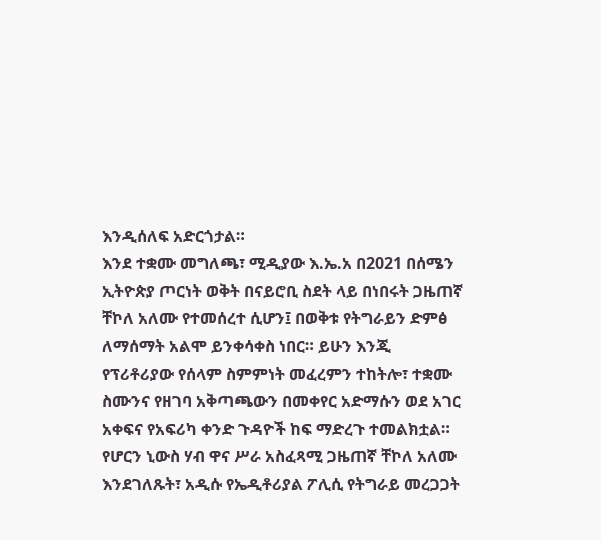እንዲሰለፍ አድርጎታል።
እንደ ተቋሙ መግለጫ፣ ሚዲያው እ.ኤ.አ በ2021 በሰሜን ኢትዮጵያ ጦርነት ወቅት በናይሮቢ ስደት ላይ በነበሩት ጋዜጠኛ ቸኮለ አለሙ የተመሰረተ ሲሆን፤ በወቅቱ የትግራይን ድምፅ ለማሰማት አልሞ ይንቀሳቀስ ነበር። ይሁን እንጂ የፕሪቶሪያው የሰላም ስምምነት መፈረምን ተከትሎ፣ ተቋሙ ስሙንና የዘገባ አቅጣጫውን በመቀየር አድማሱን ወደ አገር አቀፍና የአፍሪካ ቀንድ ጉዳዮች ከፍ ማድረጉ ተመልክቷል።
የሆርን ኒውስ ሃብ ዋና ሥራ አስፈጻሚ ጋዜጠኛ ቸኮለ አለሙ እንደገለጹት፣ አዲሱ የኤዲቶሪያል ፖሊሲ የትግራይ መረጋጋት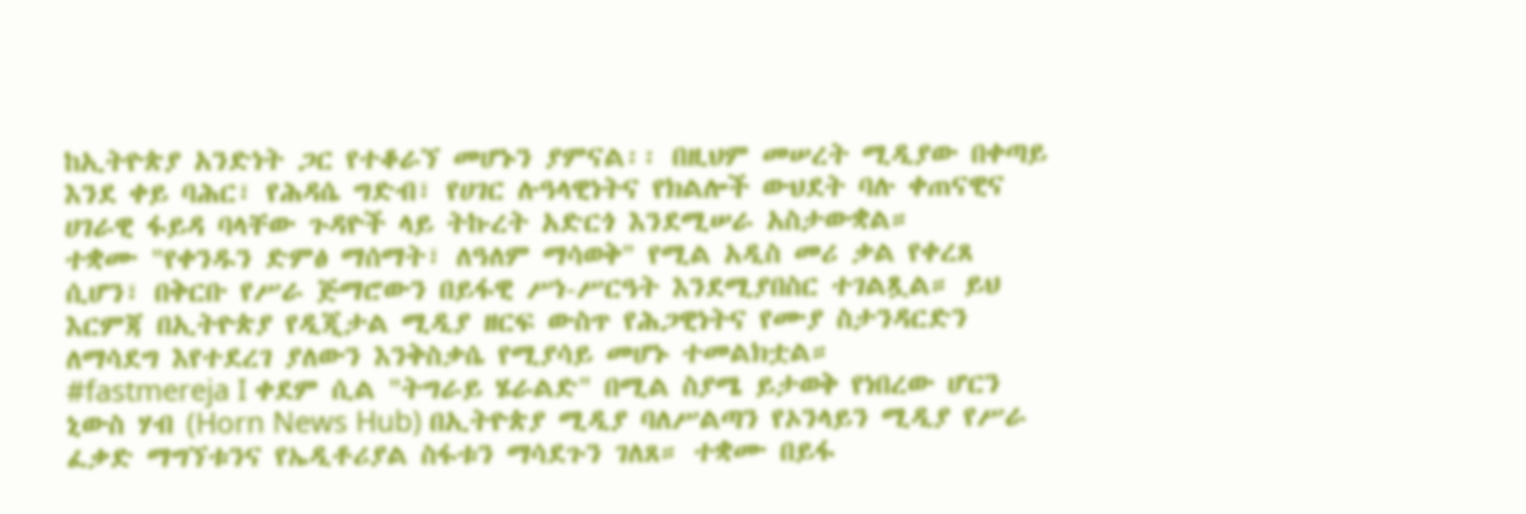ከኢትዮጵያ አንድነት ጋር የተቆራኘ መሆኑን ያምናል፡፡ በዚህም መሠረት ሚዲያው በቀጣይ እንደ ቀይ ባሕር፣ የሕዳሴ ግድብ፣ የሀገር ሉዓላዊነትና የክልሎች ውህደት ባሉ ቀጠናዊና ሀገራዊ ፋይዳ ባላቸው ጉዳዮች ላይ ትኩረት አድርጎ እንደሚሠራ አስታውቋል።
ተቋሙ "የቀንዱን ድምፅ ማሰማት፣ ለዓለም ማሳወቅ" የሚል አዲስ መሪ ቃል የቀረጸ ሲሆን፣ በቅርቡ የሥራ ጅማሮውን በይፋዊ ሥነ-ሥርዓት እንደሚያበስር ተገልጿል። ይህ እርምጃ በኢትዮጵያ የዲጂታል ሚዲያ ዘርፍ ውስጥ የሕጋዊነትና የሙያ ስታንዳርድን ለማሳደግ እየተደረገ ያለውን እንቅስቃሴ የሚያሳይ መሆኑ ተመልክቷል።
#fastmereja I ቀደም ሲል "ትግራይ ሄራልድ" በሚል ስያሜ ይታወቅ የነበረው ሆርን ኒውስ ሃብ (Horn News Hub) በኢትዮጵያ ሚዲያ ባለሥልጣን የኦንላይን ሚዲያ የሥራ ፈቃድ ማግኘቱንና የኤዲቶሪያል ስፋቱን ማሳደጉን ገለጸ። ተቋሙ በይፋ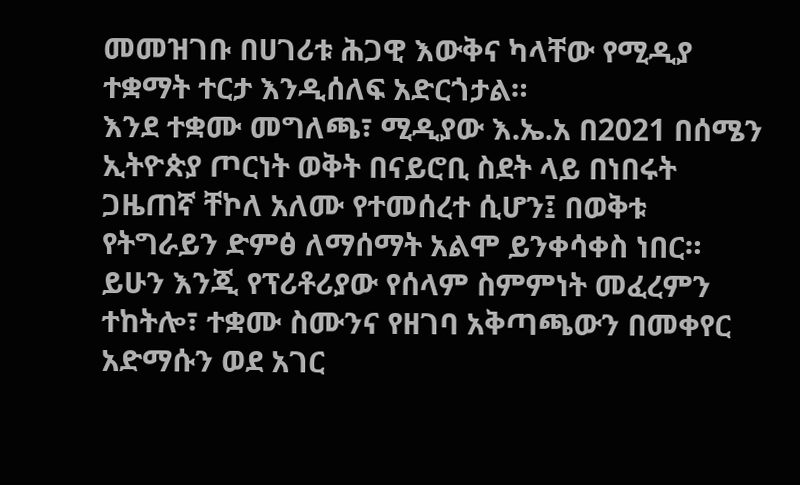መመዝገቡ በሀገሪቱ ሕጋዊ እውቅና ካላቸው የሚዲያ ተቋማት ተርታ እንዲሰለፍ አድርጎታል።
እንደ ተቋሙ መግለጫ፣ ሚዲያው እ.ኤ.አ በ2021 በሰሜን ኢትዮጵያ ጦርነት ወቅት በናይሮቢ ስደት ላይ በነበሩት ጋዜጠኛ ቸኮለ አለሙ የተመሰረተ ሲሆን፤ በወቅቱ የትግራይን ድምፅ ለማሰማት አልሞ ይንቀሳቀስ ነበር። ይሁን እንጂ የፕሪቶሪያው የሰላም ስምምነት መፈረምን ተከትሎ፣ ተቋሙ ስሙንና የዘገባ አቅጣጫውን በመቀየር አድማሱን ወደ አገር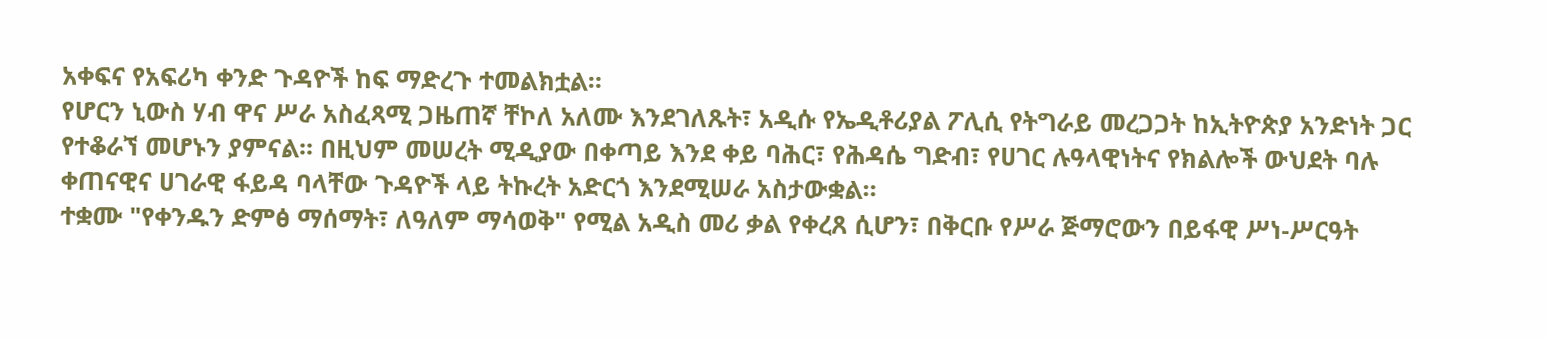አቀፍና የአፍሪካ ቀንድ ጉዳዮች ከፍ ማድረጉ ተመልክቷል።
የሆርን ኒውስ ሃብ ዋና ሥራ አስፈጻሚ ጋዜጠኛ ቸኮለ አለሙ እንደገለጹት፣ አዲሱ የኤዲቶሪያል ፖሊሲ የትግራይ መረጋጋት ከኢትዮጵያ አንድነት ጋር የተቆራኘ መሆኑን ያምናል፡፡ በዚህም መሠረት ሚዲያው በቀጣይ እንደ ቀይ ባሕር፣ የሕዳሴ ግድብ፣ የሀገር ሉዓላዊነትና የክልሎች ውህደት ባሉ ቀጠናዊና ሀገራዊ ፋይዳ ባላቸው ጉዳዮች ላይ ትኩረት አድርጎ እንደሚሠራ አስታውቋል።
ተቋሙ "የቀንዱን ድምፅ ማሰማት፣ ለዓለም ማሳወቅ" የሚል አዲስ መሪ ቃል የቀረጸ ሲሆን፣ በቅርቡ የሥራ ጅማሮውን በይፋዊ ሥነ-ሥርዓት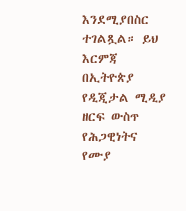እንደሚያበስር ተገልጿል። ይህ እርምጃ በኢትዮጵያ የዲጂታል ሚዲያ ዘርፍ ውስጥ የሕጋዊነትና የሙያ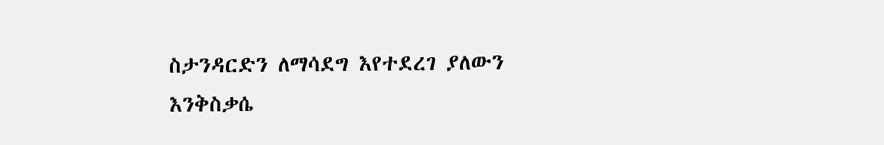ስታንዳርድን ለማሳደግ እየተደረገ ያለውን እንቅስቃሴ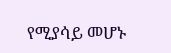የሚያሳይ መሆኑ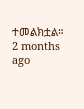ተመልክቷል።
2 months ago